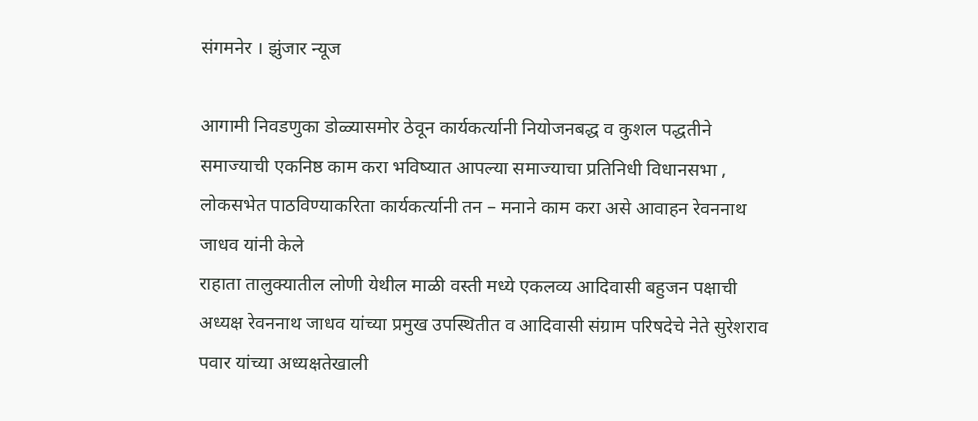संगमनेर । झुंजार न्यूज

आगामी निवडणुका डोळ्यासमोर ठेवून कार्यकर्त्यानी नियोजनबद्ध व कुशल पद्धतीने समाज्याची एकनिष्ठ काम करा भविष्यात आपल्या समाज्याचा प्रतिनिधी विधानसभा , लोकसभेत पाठविण्याकरिता कार्यकर्त्यानी तन – मनाने काम करा असे आवाहन रेवननाथ जाधव यांनी केले
राहाता तालुक्यातील लोणी येथील माळी वस्ती मध्ये एकलव्य आदिवासी बहुजन पक्षाची अध्यक्ष रेवननाथ जाधव यांच्या प्रमुख उपस्थितीत व आदिवासी संग्राम परिषदेचे नेते सुरेशराव पवार यांच्या अध्यक्षतेखाली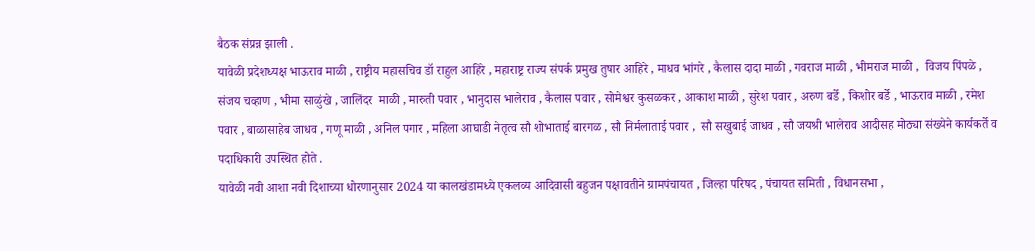बैठक संप्रन्न झाली .
यावेळी प्रदेशध्यक्ष भाऊराव माळी , राष्ट्रीय महासचिव डॉ राहुल आहिरे , महाराष्ट्र राज्य संपर्क प्रमुख तुषार आहिरे , माधव भांगरे , कैलास दादा माळी , गवराज माळी , भीमराज माळी ,  विजय पिंपळे , संजय चव्हाण , भीमा साळुंखे , जालिंदर  माळी , मारुती पवार , भानुदास भालेराव , कैलास पवार , सोमेश्वर कुसळकर , आकाश माळी , सुरेश पवार , अरुण बर्डे , किशोर बर्डे , भाऊराव माळी , रमेश पवार , बाळासाहेब जाधव , गणू माळी , अनिल पगार , महिला आघाडी नेतृत्व सौ शोभाताई बारगळ , सौ निर्मलाताई पवार ,  सौ सखुबाई जाधव , सौ जयश्री भालेराव आदीसह मोठ्या संख्येने कार्यकर्ते व पदाधिकारी उपस्थित होते .
यावेळी नवी आशा नवी दिशाच्या धोरणानुसार 2024 या कालखंडामध्ये एकलव्य आदिवासी बहुजन पक्षावतीने ग्रामपंचायत , जिल्हा परिषद , पंचायत समिती , विधानसभा ,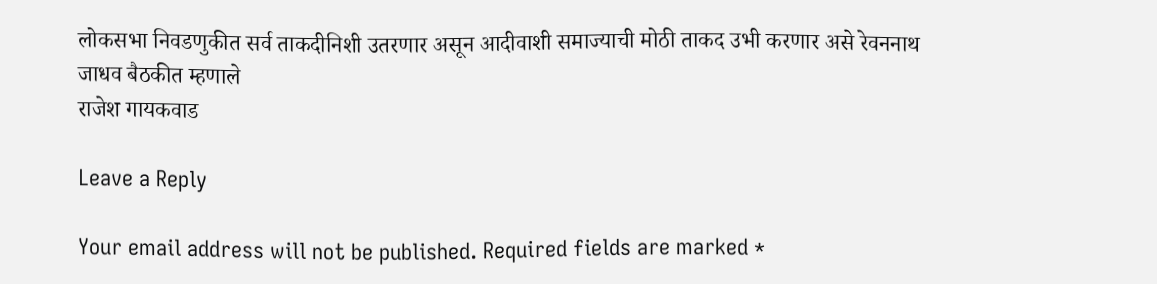लोकसभा निवडणुकीत सर्व ताकदीनिशी उतरणार असून आदीवाशी समाज्याची मोठी ताकद उभी करणार असे रेवननाथ जाधव बैठकीत म्हणाले
राजेश गायकवाड

Leave a Reply

Your email address will not be published. Required fields are marked *